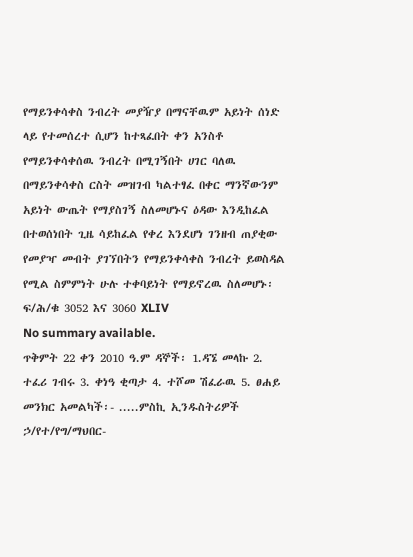የማይንቀሳቀስ ንብረት መያዥያ በማናቸዉም አይነት ሰነድ ላይ የተመሰረተ ሲሆን ከተጻፈበት ቀን አንስቶ የማይንቀሳቀሰዉ ንብረት በሚገኝበት ሀገር ባለዉ በማይንቀሳቀስ ርስት መዝገብ ካልተፃፈ በቀር ማንኛውንም አይነት ውጤት የማያስገኝ ስለመሆኑና ዕዳው እንዲከፈል በተወሰነበት ጊዜ ሳይከፈል የቀረ እንደሆነ ገንዘብ ጠያቂው የመያዣ መብት ያገኘበትን የማይንቀሳቀስ ንብረት ይወስዳል የሚል ስምምነት ሁሉ ተቀባይነት የማይኖረዉ ስለመሆኑ፡ፍ/ሕ/ቁ 3052 እና 3060 XLIV
No summary available.
ጥቅምት 22 ቀን 2010 ዓ.ም ዳኞች፡ 1.ዳኜ መላኩ 2. ተፈሪ ገብሩ 3. ቀነዓ ቂጣታ 4. ተሾመ ሽፈራዉ 5. ፀሐይ መንክር አመልካች፡- .....ምስኪ ኢንዱስትሪዎች ኃ/የተ/የግ/ማህበር-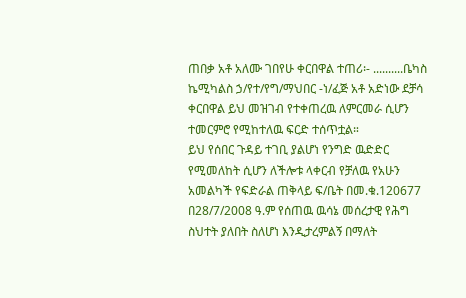ጠበቃ አቶ አለሙ ገበየሁ ቀርበዋል ተጠሪ፡- ..........ቤካስ ኬሚካልስ ኃ/የተ/የግ/ማህበር -ነ/ፈጅ አቶ አድነው ደቻሳ ቀርበዋል ይህ መዝገብ የተቀጠረዉ ለምርመራ ሲሆን ተመርምሮ የሚከተለዉ ፍርድ ተሰጥቷል።
ይህ የሰበር ጉዳይ ተገቢ ያልሆነ የንግድ ዉድድር የሚመለከት ሲሆን ለችሎቱ ላቀርብ የቻለዉ የአሁን አመልካች የፍድራል ጠቅላይ ፍ/ቤት በመ.ቁ.120677 በ28/7/2008 ዓ.ም የሰጠዉ ዉሳኔ መሰረታዊ የሕግ ስህተት ያለበት ስለሆነ እንዲታረምልኝ በማለት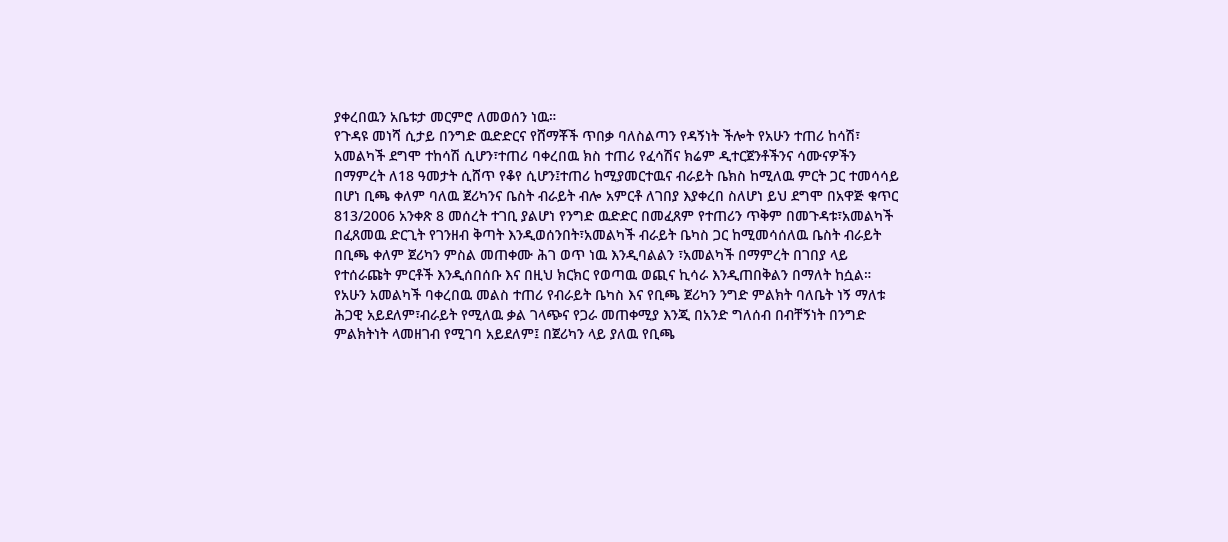ያቀረበዉን አቤቱታ መርምሮ ለመወሰን ነዉ።
የጉዳዩ መነሻ ሲታይ በንግድ ዉድድርና የሸማቾች ጥበቃ ባለስልጣን የዳኝነት ችሎት የአሁን ተጠሪ ከሳሽ፣ አመልካች ደግሞ ተከሳሽ ሲሆን፣ተጠሪ ባቀረበዉ ክስ ተጠሪ የፈሳሽና ክሬም ዲተርጀንቶችንና ሳሙናዎችን በማምረት ለ18 ዓመታት ሲሸጥ የቆየ ሲሆን፤ተጠሪ ከሚያመርተዉና ብራይት ቤክስ ከሚለዉ ምርት ጋር ተመሳሳይ በሆነ ቢጫ ቀለም ባለዉ ጀሪካንና ቤስት ብራይት ብሎ አምርቶ ለገበያ እያቀረበ ስለሆነ ይህ ደግሞ በአዋጅ ቁጥር 813/2006 አንቀጽ 8 መሰረት ተገቢ ያልሆነ የንግድ ዉድድር በመፈጸም የተጠሪን ጥቅም በመጉዳቱ፣አመልካች በፈጸመዉ ድርጊት የገንዘብ ቅጣት እንዲወሰንበት፣አመልካች ብራይት ቤካስ ጋር ከሚመሳሰለዉ ቤስት ብራይት በቢጫ ቀለም ጀሪካን ምስል መጠቀሙ ሕገ ወጥ ነዉ እንዲባልልን ፣አመልካች በማምረት በገበያ ላይ የተሰራጩት ምርቶች እንዲሰበሰቡ እና በዚህ ክርክር የወጣዉ ወጪና ኪሳራ እንዲጠበቅልን በማለት ከሷል።
የአሁን አመልካች ባቀረበዉ መልስ ተጠሪ የብራይት ቤካስ እና የቢጫ ጀሪካን ንግድ ምልክት ባለቤት ነኝ ማለቱ ሕጋዊ አይደለም፣ብራይት የሚለዉ ቃል ገላጭና የጋራ መጠቀሚያ እንጂ በአንድ ግለሰብ በብቸኝነት በንግድ ምልክትነት ላመዘገብ የሚገባ አይደለም፤ በጀሪካን ላይ ያለዉ የቢጫ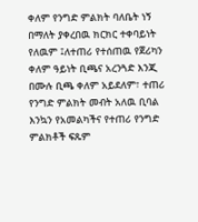ቀለም የንግድ ምልክት ባለቤት ነኝ በማለት ያቀረበዉ ክርክር ተቀባይነት የለዉም ፤ለተጠሪ የተሰጠዉ የጀሪካን ቀለም ዓይነት ቢጫና አረንጓድ እንጂ በሙሉ ቢጫ ቀለም አይደለም፣ ተጠሪ የንግድ ምልክት መብት አለዉ ቢባል እንኳን የአመልካችና የተጠሪ የንግድ ምልክቶች ፍጹም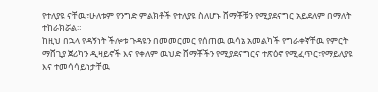የተለያዩ ናቸዉ፣ሁለቱም የንግድ ምልክቶች የተለያዩ ስለሆኑ ሸማቾቹን የሚያደናግር አይደለም በማለት ተከራክሯል።
ከዚህ በኋላ የዳኝነት ችሎቱ ጉዳዩን በመመርመር የሰጠዉ ዉሳኔ አመልካች የግራቀኛቸዉ የምርት ማሸጊያ ጀሪካን ዲዛይኖች እና የቀለም ዉህድ ሸማቾችን የሚያደናግርና ተጽዕኖ የሚፈጥር፣የማይለያዩ እና ተመሳሳይነታቸዉ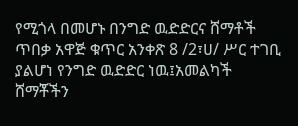የሚጎላ በመሆኑ በንግድ ዉድድርና ሸማቶች ጥበቃ አዋጅ ቁጥር አንቀጽ 8 /2፣ሀ/ ሥር ተገቢ ያልሆነ የንግድ ዉድድር ነዉ፤አመልካች ሸማቾችን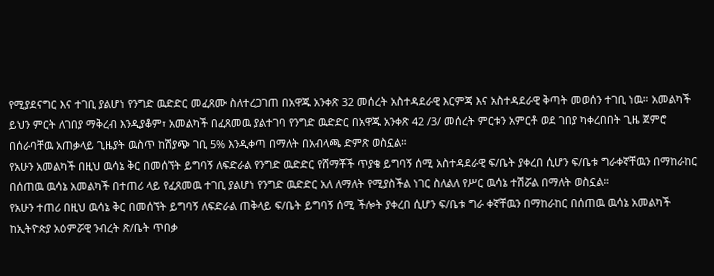የሚያደናግር እና ተገቢ ያልሆነ የንግድ ዉድድር መፈጸሙ ስለተረጋገጠ በአዋጁ አንቀጽ 32 መሰረት አስተዳደራዊ እርምጃ እና አስተዳደራዊ ቅጣት መወሰን ተገቢ ነዉ። አመልካች ይህን ምርት ለገበያ ማቅረብ እንዲያቆም፣ አመልካች በፈጸመዉ ያልተገባ የንግድ ዉድድር በአዋጁ አንቀጽ 42 /3/ መሰረት ምርቱን አምርቶ ወደ ገበያ ካቀረበበት ጊዜ ጀምሮ በሰራባቸዉ አጠቃላይ ጊዜያት ዉስጥ ከሽያጭ ገቢ 5% እንዲቀጣ በማለት በአብላጫ ድምጽ ወስኗል።
የአሁን አመልካች በዚህ ዉሳኔ ቅር በመሰኘት ይግባኝ ለፍድራል የንግድ ዉድድር የሸማቾች ጥያቄ ይግባኝ ሰሚ አስተዳደራዊ ፍ/ቤት ያቀረበ ሲሆን ፍ/ቤቱ ግራቀኛቸዉን በማከራከር በሰጠዉ ዉሳኔ አመልካች በተጠሪ ላይ የፈጸመዉ ተገቢ ያልሆነ የንግድ ዉድድር አለ ለማለት የሚያስችል ነገር ስለልለ የሥር ዉሳኔ ተሽሯል በማለት ወስኗል።
የአሁን ተጠሪ በዚህ ዉሳኔ ቅር በመሰኘት ይግባኝ ለፍድራል ጠቅላይ ፍ/ቤት ይግባኝ ሰሚ ችሎት ያቀረበ ሲሆን ፍ/ቤቱ ግራ ቀኛቸዉን በማከራከር በሰጠዉ ዉሳኔ አመልካች ከኢትዮጵያ አዕምሯዊ ንብረት ጽ/ቤት ጥበቃ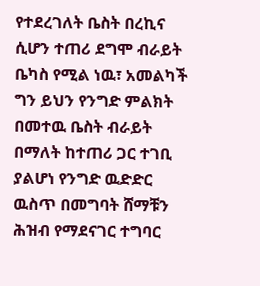የተደረገለት ቤስት በረኪና ሲሆን ተጠሪ ደግሞ ብራይት ቤካስ የሚል ነዉ፣ አመልካች ግን ይህን የንግድ ምልክት በመተዉ ቤስት ብራይት በማለት ከተጠሪ ጋር ተገቢ ያልሆነ የንግድ ዉድድር ዉስጥ በመግባት ሸማቹን ሕዝብ የማደናገር ተግባር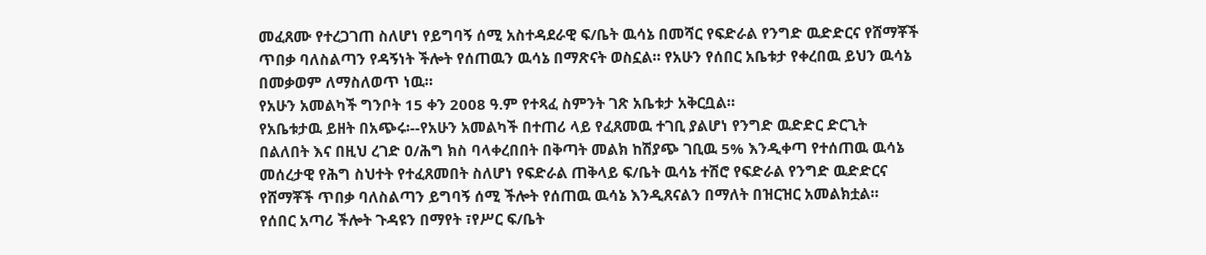መፈጸሙ የተረጋገጠ ስለሆነ የይግባኝ ሰሚ አስተዳደራዊ ፍ/ቤት ዉሳኔ በመሻር የፍድራል የንግድ ዉድድርና የሸማቾች ጥበቃ ባለስልጣን የዳኝነት ችሎት የሰጠዉን ዉሳኔ በማጽናት ወስኗል። የአሁን የሰበር አቤቱታ የቀረበዉ ይህን ዉሳኔ በመቃወም ለማስለወጥ ነዉ።
የአሁን አመልካች ግንቦት 15 ቀን 2008 ዓ.ም የተጻፈ ስምንት ገጽ አቤቱታ አቅርቧል።
የአቤቱታዉ ይዘት በአጭሩ፡--የአሁን አመልካች በተጠሪ ላይ የፈጸመዉ ተገቢ ያልሆነ የንግድ ዉድድር ድርጊት በልለበት እና በዚህ ረገድ ዐ/ሕግ ክስ ባላቀረበበት በቅጣት መልክ ከሽያጭ ገቢዉ 5% እንዲቀጣ የተሰጠዉ ዉሳኔ መሰረታዊ የሕግ ስህተት የተፈጸመበት ስለሆነ የፍድራል ጠቅላይ ፍ/ቤት ዉሳኔ ተሽሮ የፍድራል የንግድ ዉድድርና የሸማቾች ጥበቃ ባለስልጣን ይግባኝ ሰሚ ችሎት የሰጠዉ ዉሳኔ እንዲጸናልን በማለት በዝርዝር አመልክቷል።
የሰበር አጣሪ ችሎት ጉዳዩን በማየት ፣የሥር ፍ/ቤት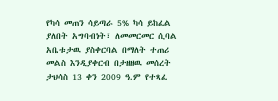የካሳ መጠን ሳይጣራ 5% ካሳ ይከፈል ያለበት አግባብነት፣ ለመመርመር ሲባል አቤቱታዉ ያስቀርባል በማለት ተጠሪ መልስ እንዲያቀርብ በታዘዘዉ መሰረት ታህሳስ 13 ቀን 2009 ዓ.ም የተጻፈ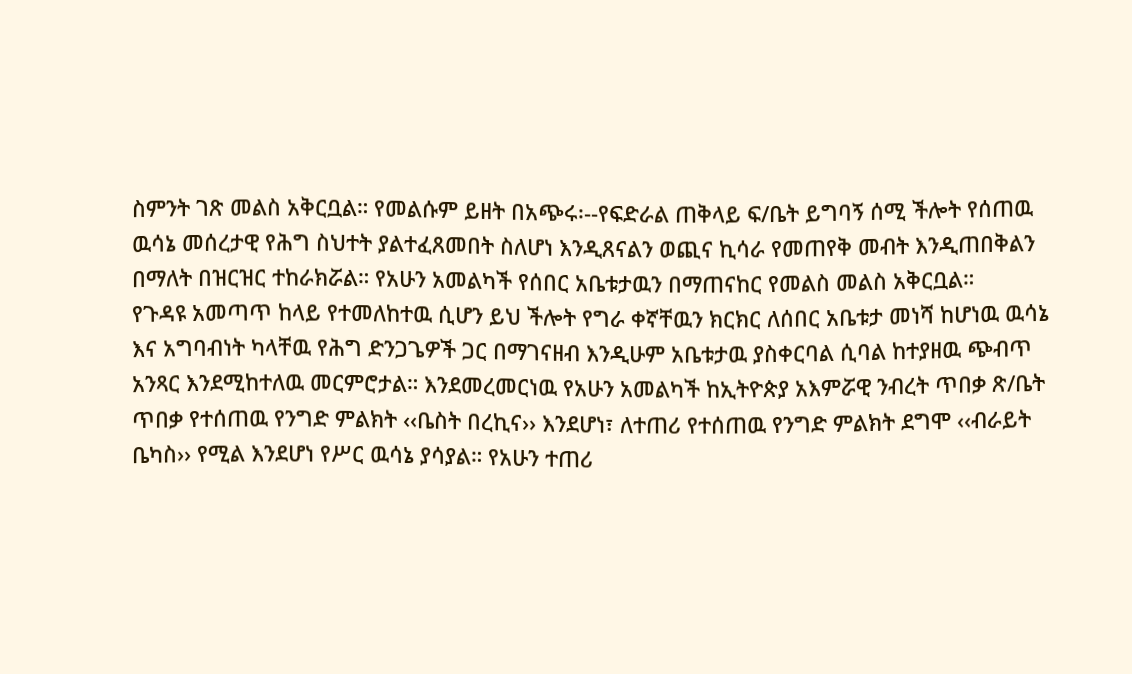ስምንት ገጽ መልስ አቅርቧል። የመልሱም ይዘት በአጭሩ፡--የፍድራል ጠቅላይ ፍ/ቤት ይግባኝ ሰሚ ችሎት የሰጠዉ ዉሳኔ መሰረታዊ የሕግ ስህተት ያልተፈጸመበት ስለሆነ እንዲጸናልን ወጪና ኪሳራ የመጠየቅ መብት እንዲጠበቅልን በማለት በዝርዝር ተከራክሯል። የአሁን አመልካች የሰበር አቤቱታዉን በማጠናከር የመልስ መልስ አቅርቧል።
የጉዳዩ አመጣጥ ከላይ የተመለከተዉ ሲሆን ይህ ችሎት የግራ ቀኛቸዉን ክርክር ለሰበር አቤቱታ መነሻ ከሆነዉ ዉሳኔ እና አግባብነት ካላቸዉ የሕግ ድንጋጌዎች ጋር በማገናዘብ እንዲሁም አቤቱታዉ ያስቀርባል ሲባል ከተያዘዉ ጭብጥ አንጻር እንደሚከተለዉ መርምሮታል። እንደመረመርነዉ የአሁን አመልካች ከኢትዮጵያ አእምሯዊ ንብረት ጥበቃ ጽ/ቤት ጥበቃ የተሰጠዉ የንግድ ምልክት ‹‹ቤስት በረኪና›› እንደሆነ፣ ለተጠሪ የተሰጠዉ የንግድ ምልክት ደግሞ ‹‹ብራይት ቤካስ›› የሚል እንደሆነ የሥር ዉሳኔ ያሳያል። የአሁን ተጠሪ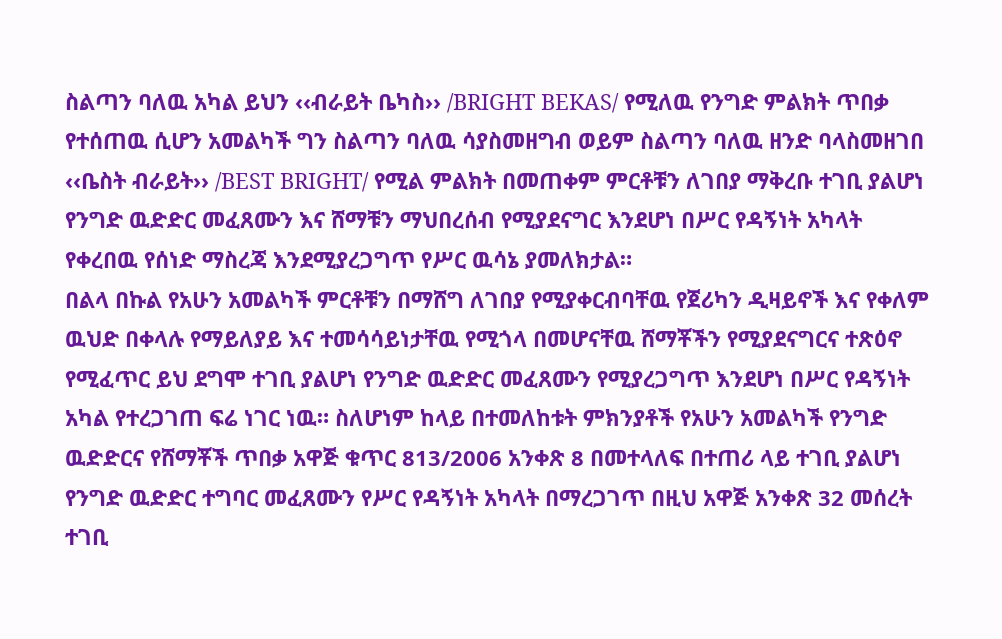ስልጣን ባለዉ አካል ይህን ‹‹ብራይት ቤካስ›› /BRIGHT BEKAS/ የሚለዉ የንግድ ምልክት ጥበቃ የተሰጠዉ ሲሆን አመልካች ግን ስልጣን ባለዉ ሳያስመዘግብ ወይም ስልጣን ባለዉ ዘንድ ባላስመዘገበ ‹‹ቤስት ብራይት›› /BEST BRIGHT/ የሚል ምልክት በመጠቀም ምርቶቹን ለገበያ ማቅረቡ ተገቢ ያልሆነ የንግድ ዉድድር መፈጸሙን እና ሸማቹን ማህበረሰብ የሚያደናግር እንደሆነ በሥር የዳኝነት አካላት የቀረበዉ የሰነድ ማስረጃ እንደሚያረጋግጥ የሥር ዉሳኔ ያመለክታል።
በልላ በኩል የአሁን አመልካች ምርቶቹን በማሸግ ለገበያ የሚያቀርብባቸዉ የጀሪካን ዲዛይኖች እና የቀለም ዉህድ በቀላሉ የማይለያይ እና ተመሳሳይነታቸዉ የሚጎላ በመሆናቸዉ ሸማቾችን የሚያደናግርና ተጽዕኖ የሚፈጥር ይህ ደግሞ ተገቢ ያልሆነ የንግድ ዉድድር መፈጸሙን የሚያረጋግጥ እንደሆነ በሥር የዳኝነት አካል የተረጋገጠ ፍሬ ነገር ነዉ። ስለሆነም ከላይ በተመለከቱት ምክንያቶች የአሁን አመልካች የንግድ ዉድድርና የሸማቾች ጥበቃ አዋጅ ቁጥር 813/2006 አንቀጽ 8 በመተላለፍ በተጠሪ ላይ ተገቢ ያልሆነ የንግድ ዉድድር ተግባር መፈጸሙን የሥር የዳኝነት አካላት በማረጋገጥ በዚህ አዋጅ አንቀጽ 32 መሰረት ተገቢ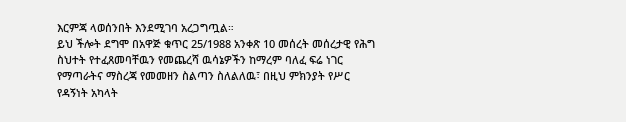እርምጃ ላወሰንበት እንደሚገባ አረጋግጧል።
ይህ ችሎት ደግሞ በአዋጅ ቁጥር 25/1988 አንቀጽ 10 መሰረት መሰረታዊ የሕግ ስህተት የተፈጸመባቸዉን የመጨረሻ ዉሳኔዎችን ከማረም ባለፈ ፍሬ ነገር የማጣራትና ማስረጃ የመመዘን ስልጣን ስለልለዉ፣ በዚህ ምክንያት የሥር የዳኝነት አካላት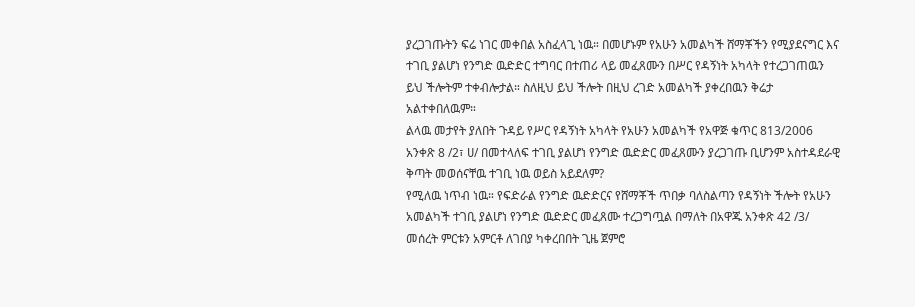ያረጋገጡትን ፍሬ ነገር መቀበል አስፈላጊ ነዉ። በመሆኑም የአሁን አመልካች ሸማቾችን የሚያደናግር እና ተገቢ ያልሆነ የንግድ ዉድድር ተግባር በተጠሪ ላይ መፈጸሙን በሥር የዳኝነት አካላት የተረጋገጠዉን ይህ ችሎትም ተቀብሎታል። ስለዚህ ይህ ችሎት በዚህ ረገድ አመልካች ያቀረበዉን ቅሬታ አልተቀበለዉም።
ልላዉ መታየት ያለበት ጉዳይ የሥር የዳኝነት አካላት የአሁን አመልካች የአዋጅ ቁጥር 813/2006 አንቀጽ 8 /2፣ ሀ/ በመተላለፍ ተገቢ ያልሆነ የንግድ ዉድድር መፈጸሙን ያረጋገጡ ቢሆንም አስተዳደራዊ ቅጣት መወሰናቸዉ ተገቢ ነዉ ወይስ አይደለም?
የሚለዉ ነጥብ ነዉ። የፍድራል የንግድ ዉድድርና የሸማቾች ጥበቃ ባለስልጣን የዳኝነት ችሎት የአሁን አመልካች ተገቢ ያልሆነ የንግድ ዉድድር መፈጸሙ ተረጋግጧል በማለት በአዋጁ አንቀጽ 42 /3/ መሰረት ምርቱን አምርቶ ለገበያ ካቀረበበት ጊዜ ጀምሮ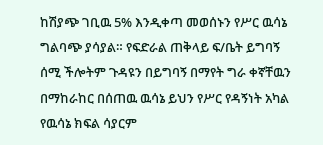ከሽያጭ ገቢዉ 5% እንዲቀጣ መወሰኑን የሥር ዉሳኔ ግልባጭ ያሳያል። የፍድራል ጠቅላይ ፍ/ቤት ይግባኝ ሰሚ ችሎትም ጉዳዩን በይግባኝ በማየት ግራ ቀኛቸዉን በማከራከር በሰጠዉ ዉሳኔ ይህን የሥር የዳኝነት አካል የዉሳኔ ክፍል ሳያርም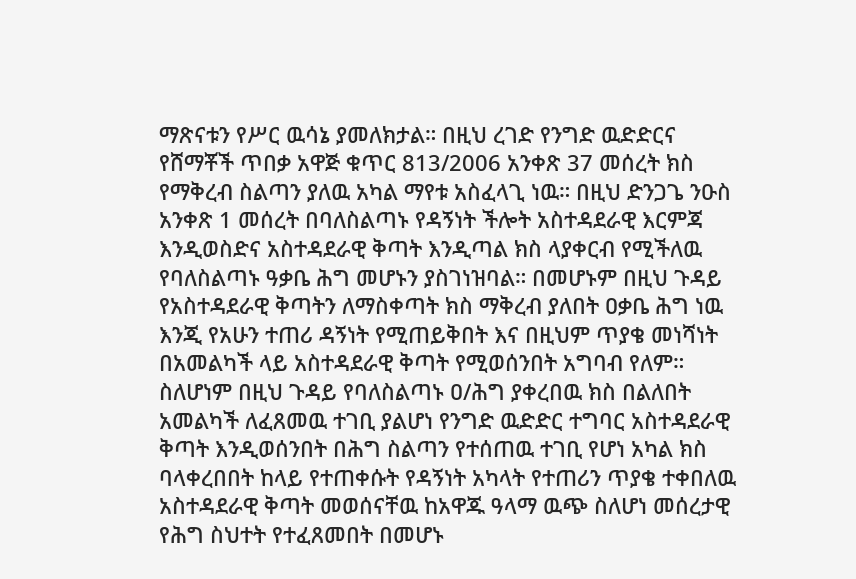ማጽናቱን የሥር ዉሳኔ ያመለክታል። በዚህ ረገድ የንግድ ዉድድርና የሸማቾች ጥበቃ አዋጅ ቁጥር 813/2006 አንቀጽ 37 መሰረት ክስ የማቅረብ ስልጣን ያለዉ አካል ማየቱ አስፈላጊ ነዉ። በዚህ ድንጋጌ ንዑስ አንቀጽ 1 መሰረት በባለስልጣኑ የዳኝነት ችሎት አስተዳደራዊ እርምጃ እንዲወስድና አስተዳደራዊ ቅጣት እንዲጣል ክስ ላያቀርብ የሚችለዉ የባለስልጣኑ ዓቃቤ ሕግ መሆኑን ያስገነዝባል። በመሆኑም በዚህ ጉዳይ የአስተዳደራዊ ቅጣትን ለማስቀጣት ክስ ማቅረብ ያለበት ዐቃቤ ሕግ ነዉ እንጂ የአሁን ተጠሪ ዳኝነት የሚጠይቅበት እና በዚህም ጥያቄ መነሻነት በአመልካች ላይ አስተዳደራዊ ቅጣት የሚወሰንበት አግባብ የለም። ስለሆነም በዚህ ጉዳይ የባለስልጣኑ ዐ/ሕግ ያቀረበዉ ክስ በልለበት አመልካች ለፈጸመዉ ተገቢ ያልሆነ የንግድ ዉድድር ተግባር አስተዳደራዊ ቅጣት እንዲወሰንበት በሕግ ስልጣን የተሰጠዉ ተገቢ የሆነ አካል ክስ ባላቀረበበት ከላይ የተጠቀሱት የዳኝነት አካላት የተጠሪን ጥያቄ ተቀበለዉ አስተዳደራዊ ቅጣት መወሰናቸዉ ከአዋጁ ዓላማ ዉጭ ስለሆነ መሰረታዊ የሕግ ስህተት የተፈጸመበት በመሆኑ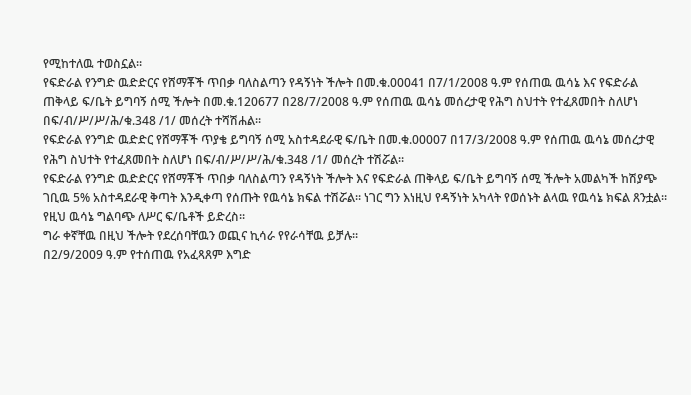የሚከተለዉ ተወስኗል።
የፍድራል የንግድ ዉድድርና የሸማቾች ጥበቃ ባለስልጣን የዳኝነት ችሎት በመ.ቁ.00041 በ7/1/2008 ዓ.ም የሰጠዉ ዉሳኔ እና የፍድራል ጠቅላይ ፍ/ቤት ይግባኝ ሰሚ ችሎት በመ.ቁ.120677 በ28/7/2008 ዓ.ም የሰጠዉ ዉሳኔ መሰረታዊ የሕግ ስህተት የተፈጸመበት ስለሆነ በፍ/ብ/ሥ/ሥ/ሕ/ቁ.348 /1/ መሰረት ተሻሽሐል።
የፍድራል የንግድ ዉድድር የሸማቾች ጥያቄ ይግባኝ ሰሚ አስተዳደራዊ ፍ/ቤት በመ.ቁ.00007 በ17/3/2008 ዓ.ም የሰጠዉ ዉሳኔ መሰረታዊ የሕግ ስህተት የተፈጸመበት ስለሆነ በፍ/ብ/ሥ/ሥ/ሕ/ቁ.348 /1/ መሰረት ተሽሯል።
የፍድራል የንግድ ዉድድርና የሸማቾች ጥበቃ ባለስልጣን የዳኝነት ችሎት እና የፍድራል ጠቅላይ ፍ/ቤት ይግባኝ ሰሚ ችሎት አመልካች ከሽያጭ ገቢዉ 5% አስተዳደራዊ ቅጣት እንዲቀጣ የሰጡት የዉሳኔ ክፍል ተሽሯል። ነገር ግን እነዚህ የዳኝነት አካላት የወሰኑት ልላዉ የዉሳኔ ክፍል ጸንቷል።
የዚህ ዉሳኔ ግልባጭ ለሥር ፍ/ቤቶች ይድረስ።
ግራ ቀኛቸዉ በዚህ ችሎት የደረሰባቸዉን ወጪና ኪሳራ የየራሳቸዉ ይቻሉ።
በ2/9/2009 ዓ.ም የተሰጠዉ የአፈጻጸም እግድ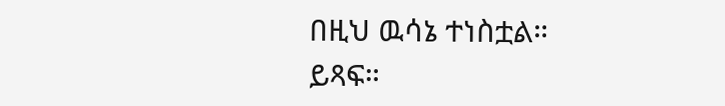በዚህ ዉሳኔ ተነስቷል።
ይጻፍ።